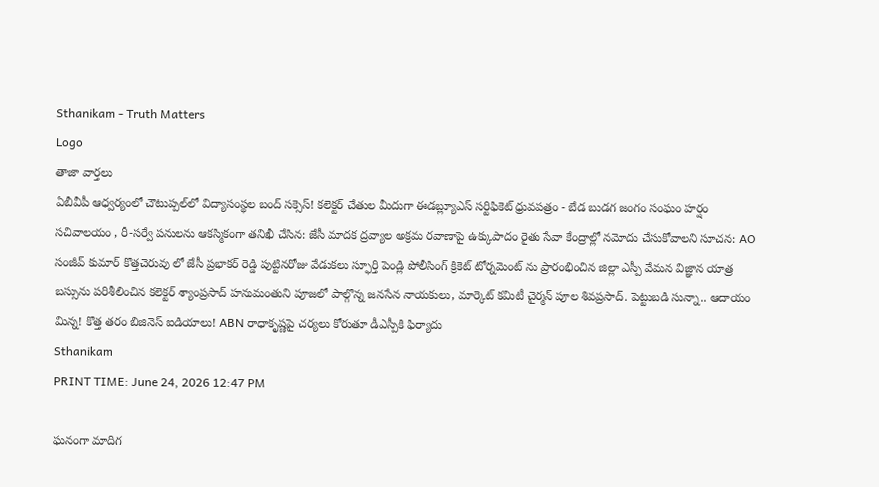Sthanikam - Truth Matters
Logo
తాజా వార్తలు
ఏబీవీపీ ఆధ్వర్యంలో చౌటుప్పల్‌లో విద్యాసంస్థల బంద్ సక్సెస్! కలెక్టర్ చేతుల మీదుగా ఈడబ్ల్యూఎస్ సర్టిఫికెట్ ధ్రువపత్రం - బేడ బుడగ జంగం సంఘం హర్షం సచివాలయం , రీ-సర్వే పనులను ఆకస్మికంగా తనిఖీ చేసిన: జేసీ మాదక ద్రవ్యాల అక్రమ రవాణాపై ఉక్కుపాదం రైతు సేవా కేంద్రాల్లో నమోదు చేసుకోవాలని సూచన: AO సంజీవ్ కుమార్ కొత్తచెరువు లో జేసీ ప్రభాకర్ రెడ్డి పుట్టినరోజు వేడుకలు స్ఫూర్తి పెండ్లి పోలీసింగ్ క్రికెట్ టోర్నమెంట్ ను ప్రారంభించిన జిల్లా ఎస్పీ వేమన విజ్ఞాన యాత్ర బస్సును పరిశీలించిన కలెక్టర్ శ్యాంప్రసాద్ హనుమంతుని పూజలో పాల్గొన్న జనసేన నాయకులు, మార్కెట్ కమిటీ చైర్మన్ పూల శివప్రసాద్. పెట్టుబడి సున్నా.. ఆదాయం మిన్న! కొత్త తరం బిజినెస్ ఐడియాలు! ABN రాధాకృష్ణపై చర్యలు కోరుతూ డీఎస్పీకి ఫిర్యాదు
Sthanikam
PRINT TIME: June 24, 2026 12:47 PM

ఘనంగా మాదిగ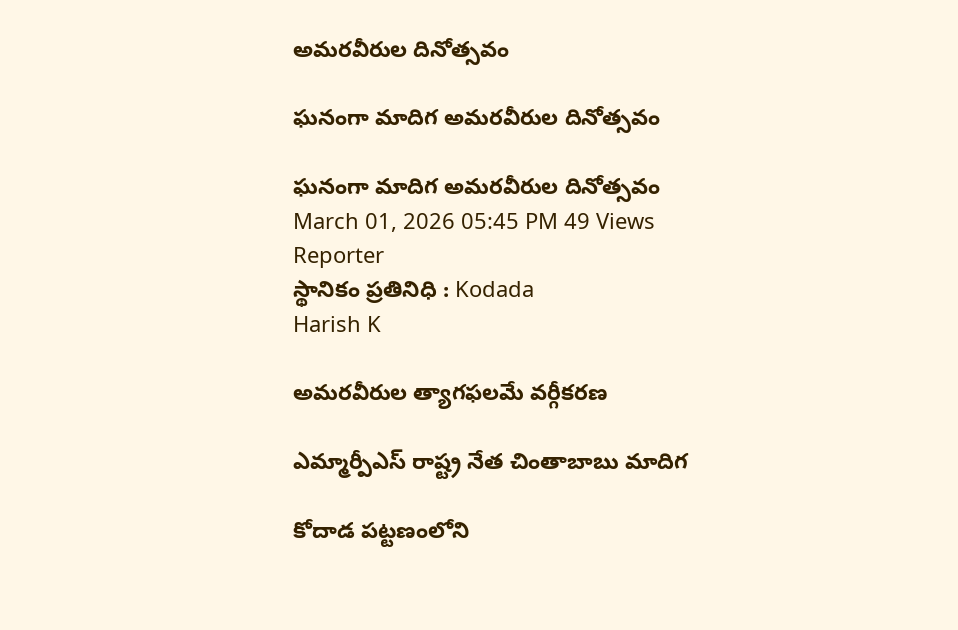అమరవీరుల దినోత్సవం

ఘనంగా మాదిగ అమరవీరుల దినోత్సవం

ఘనంగా మాదిగ అమరవీరుల దినోత్సవం
March 01, 2026 05:45 PM 49 Views
Reporter
స్థానికం ప్రతినిధి : Kodada
Harish K

అమరవీరుల త్యాగఫలమే వర్గీకరణ

ఎమ్మార్పీఎస్ రాష్ట్ర నేత చింతాబాబు మాదిగ

కోదాడ పట్టణంలోని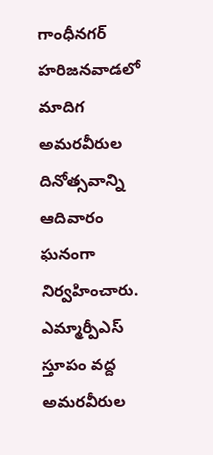గాంధీనగర్ హరిజనవాడలో మాదిగ అమరవీరుల దినోత్సవాన్ని ఆదివారం ఘనంగా నిర్వహించారు. ఎమ్మార్పీఎస్ స్తూపం వద్ద అమరవీరుల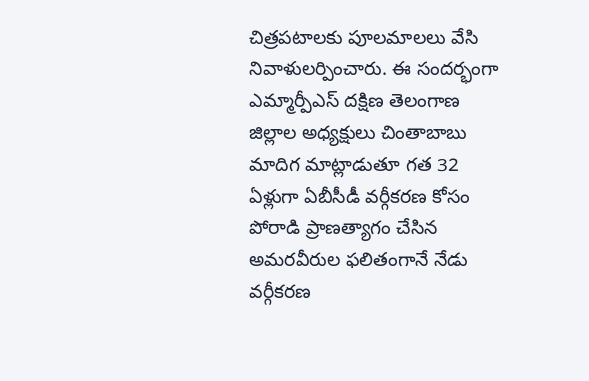చిత్రపటాలకు పూలమాలలు వేసి నివాళులర్పించారు. ఈ సందర్భంగా ఎమ్మార్పీఎస్ దక్షిణ తెలంగాణ జిల్లాల అధ్యక్షులు చింతాబాబు మాదిగ మాట్లాడుతూ గత 32 ఏళ్లుగా ఏబీసీడీ వర్గీకరణ కోసం పోరాడి ప్రాణత్యాగం చేసిన అమరవీరుల ఫలితంగానే నేడు వర్గీకరణ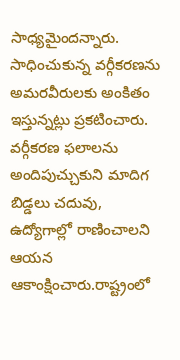సాధ్యమైందన్నారు. సాధించుకున్న వర్గీకరణను అమరవీరులకు అంకితం ఇస్తున్నట్లు ప్రకటించారు. వర్గీకరణ ఫలాలను అందిపుచ్చుకుని మాదిగ బిడ్డలు చదువు, ఉద్యోగాల్లో రాణించాలని ఆయన ఆకాంక్షించారు.రాష్ట్రంలో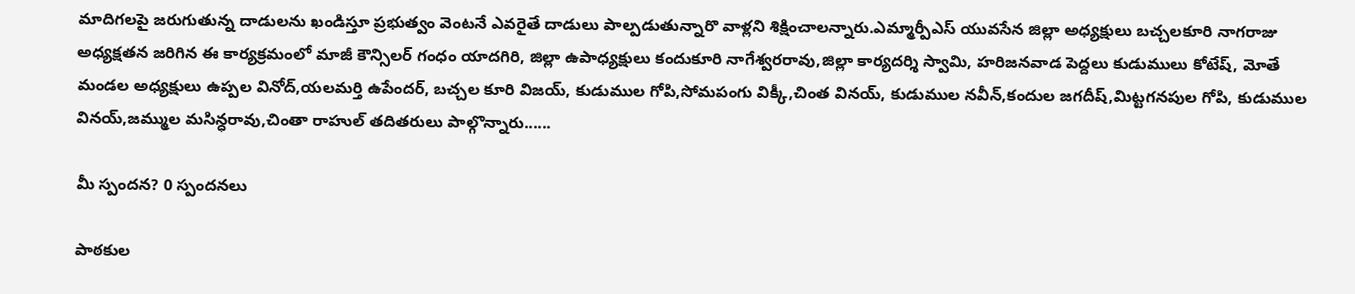మాదిగలపై జరుగుతున్న దాడులను ఖండిస్తూ ప్రభుత్వం వెంటనే ఎవరైతే దాడులు పాల్పడుతున్నారొ వాళ్లని శిక్షించాలన్నారు.ఎమ్మార్పీఎస్ యువసేన జిల్లా అధ్యక్షులు బచ్చలకూరి నాగరాజు అధ్యక్షతన జరిగిన ఈ కార్యక్రమంలో మాజీ కౌన్సిలర్ గంధం యాదగిరి, జిల్లా ఉపాధ్యక్షులు కందుకూరి నాగేశ్వరరావు,జిల్లా కార్యదర్శి స్వామి, హరిజనవాడ పెద్దలు కుడుములు కోటేష్, మోతే మండల అధ్యక్షులు ఉప్పల వినోద్,యలమర్తి ఉపేందర్, బచ్చల కూరి విజయ్, కుడుముల గోపి,సోమపంగు విక్కీ,చింత వినయ్, కుడుముల నవీన్,కందుల జగదీష్,మిట్టగనపుల గోపి, కుడుముల వినయ్,జమ్ముల మసిన్ధరావు,చింతా రాహుల్ తదితరులు పాల్గొన్నారు......

మీ స్పందన? 0 స్పందనలు

పాఠకుల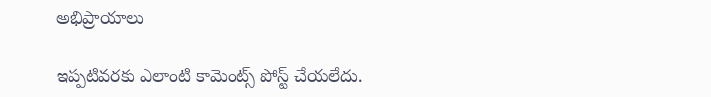అభిప్రాయాలు

ఇప్పటివరకు ఎలాంటి కామెంట్స్ పోస్ట్ చేయలేదు.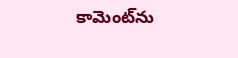కామెంట్‌ను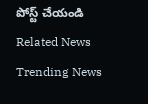పోస్ట్ చేయండి
Related News
Trending News